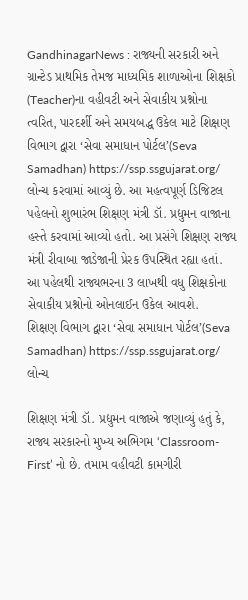GandhinagarNews : રાજ્યની સરકારી અને ગ્રાન્ટેડ પ્રાથમિક તેમજ માધ્યમિક શાળાઓના શિક્ષકો (Teacher)ના વહીવટી અને સેવાકીય પ્રશ્નોના ત્વરિત, પારદર્શી અને સમયબદ્ધ ઉકેલ માટે શિક્ષણ વિભાગ દ્વારા ‘સેવા સમાધાન પોર્ટલ’(Seva Samadhan) https://ssp.ssgujarat.org/ લોન્ચ કરવામાં આવ્યું છે. આ મહત્વપૂર્ણ ડિજિટલ પહેલનો શુભારંભ શિક્ષણ મંત્રી ડૉ. પ્રદ્યુમન વાજાના હસ્તે કરવામાં આવ્યો હતો. આ પ્રસંગે શિક્ષણ રાજ્ય મંત્રી રીવાબા જાડેજાની પ્રેરક ઉપસ્થિત રહ્યા હતાં. આ પહેલથી રાજ્યભરના 3 લાખથી વધુ શિક્ષકોના સેવાકીય પ્રશ્નોનો ઓનલાઈન ઉકેલ આવશે.
શિક્ષણ વિભાગ દ્વારા ‘સેવા સમાધાન પોર્ટલ’(Seva Samadhan) https://ssp.ssgujarat.org/ લોન્ચ

શિક્ષણ મંત્રી ડૉ. પ્રદ્યુમન વાજાએ જણાવ્યું હતું કે, રાજ્ય સરકારનો મુખ્ય અભિગમ ‘Classroom-First’ નો છે. તમામ વહીવટી કામગીરી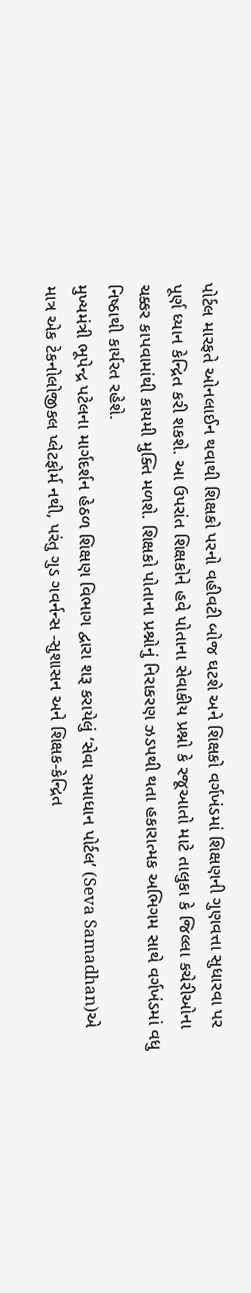પોર્ટલ મારફતે ઓનલાઈન થવાથી શિક્ષકો પરનો વહીવટી બોજ ઘટશે અને શિક્ષકો વર્ગખંડમાં શિક્ષણની ગુણવત્તા સુધારવા પર પૂર્ણ ધ્યાન કેન્દ્રિત કરી શકશે. આ ઉપરાંત શિક્ષકોને હવે પોતાના સેવાકીય પ્રશ્નો કે રજૂઆતો માટે તાલુકા કે જિલ્લા કચેરીઓના ચક્કર કાપવામાંથી કાયમી મુક્તિ મળશે. શિક્ષકો પોતાના પ્રશ્નોનું નિરાકરણ ઝડપથી થતા હકારાત્મક અભિગમ સાથે વર્ગખંડમાં વધુ નિષ્ઠાથી કાર્યરત રહેશે.
મુખ્યમંત્રી ભૂપેન્દ્ર પટેલના માર્ગદર્શન હેઠળ શિક્ષણ વિભાગ દ્વારા શરૂ કરાયેલું ‘સેવા સમાધાન પોર્ટલ’ (Seva Samadhan)એ માત્ર એક ટેકનોલોજીકલ પ્લેટફોર્મ નથી, પરંતુ ગુડ ગવર્નન્સ -સુશાસન અને શિક્ષક-કેન્દ્રિત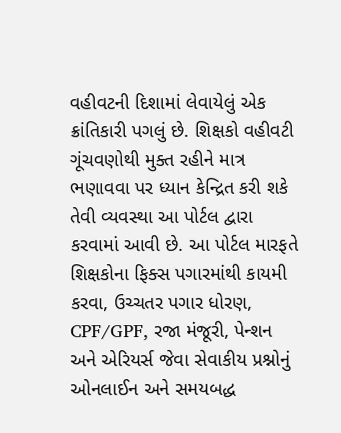વહીવટની દિશામાં લેવાયેલું એક ક્રાંતિકારી પગલું છે. શિક્ષકો વહીવટી ગૂંચવણોથી મુક્ત રહીને માત્ર ભણાવવા પર ધ્યાન કેન્દ્રિત કરી શકે તેવી વ્યવસ્થા આ પોર્ટલ દ્વારા કરવામાં આવી છે. આ પોર્ટલ મારફતે શિક્ષકોના ફિક્સ પગારમાંથી કાયમી કરવા, ઉચ્ચતર પગાર ધોરણ, CPF/GPF, રજા મંજૂરી, પેન્શન અને એરિયર્સ જેવા સેવાકીય પ્રશ્નોનું ઓનલાઈન અને સમયબદ્ધ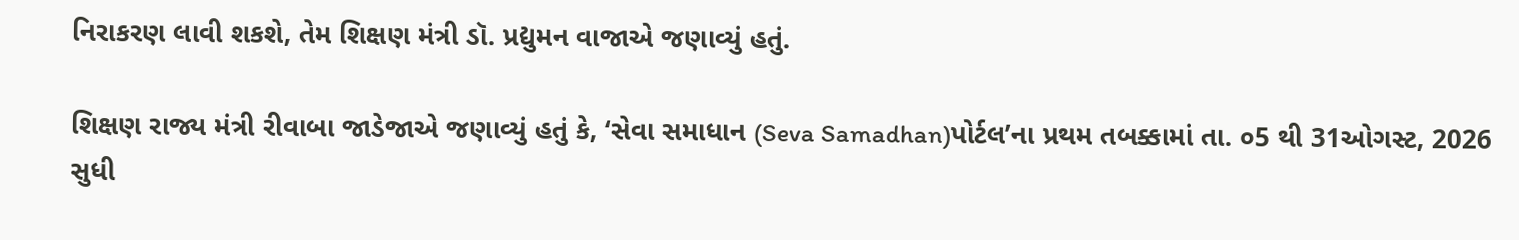નિરાકરણ લાવી શકશે, તેમ શિક્ષણ મંત્રી ડૉ. પ્રદ્યુમન વાજાએ જણાવ્યું હતું.

શિક્ષણ રાજ્ય મંત્રી રીવાબા જાડેજાએ જણાવ્યું હતું કે, ‘સેવા સમાધાન (Seva Samadhan)પોર્ટલ’ના પ્રથમ તબક્કામાં તા. ૦5 થી 31ઓગસ્ટ, 2026 સુધી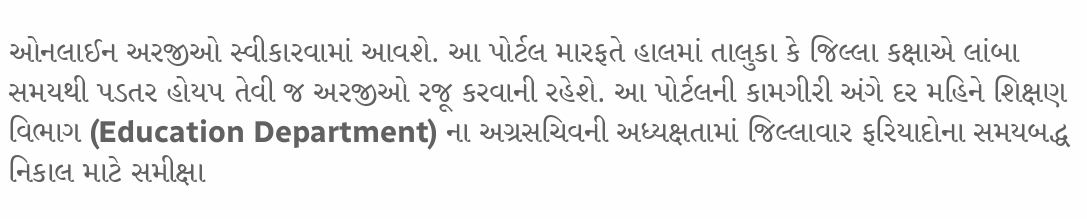ઓનલાઈન અરજીઓ સ્વીકારવામાં આવશે. આ પોર્ટલ મારફતે હાલમાં તાલુકા કે જિલ્લા કક્ષાએ લાંબા સમયથી પડતર હોય૫ તેવી જ અરજીઓ રજૂ કરવાની રહેશે. આ પોર્ટલની કામગીરી અંગે દર મહિને શિક્ષણ વિભાગ (Education Department) ના અગ્રસચિવની અધ્યક્ષતામાં જિલ્લાવાર ફરિયાદોના સમયબદ્ધ નિકાલ માટે સમીક્ષા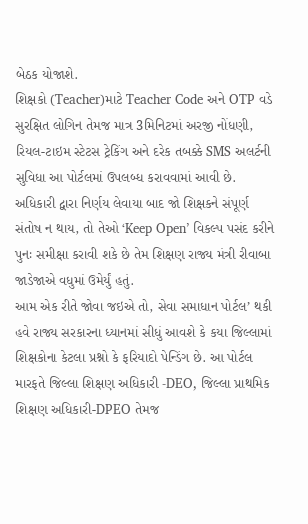બેઠક યોજાશે.
શિક્ષકો (Teacher)માટે Teacher Code અને OTP વડે સુરક્ષિત લોગિન તેમજ માત્ર 3મિનિટમાં અરજી નોંધણી, રિયલ-ટાઇમ સ્ટેટસ ટ્રેકિંગ અને દરેક તબક્કે SMS અલર્ટની સુવિધા આ પોર્ટલમાં ઉપલબ્ધ કરાવવામાં આવી છે. અધિકારી દ્વારા નિર્ણય લેવાયા બાદ જો શિક્ષકને સંપૂર્ણ સંતોષ ન થાય, તો તેઓ ‘Keep Open’ વિકલ્પ પસંદ કરીને પુનઃ સમીક્ષા કરાવી શકે છે તેમ શિક્ષણ રાજ્ય મંત્રી રીવાબા જાડેજાએ વધુમાં ઉમેર્યું હતું.
આમ એક રીતે જોવા જઇએ તો, સેવા સમાધાન પોર્ટલ’ થકી હવે રાજ્ય સરકારના ધ્યાનમાં સીધું આવશે કે કયા જિલ્લામાં શિક્ષકોના કેટલા પ્રશ્નો કે ફરિયાદો પેન્ડિંગ છે. આ પોર્ટલ મારફતે જિલ્લા શિક્ષણ અધિકારી -DEO, જિલ્લા પ્રાથમિક શિક્ષણ અધિકારી-DPEO તેમજ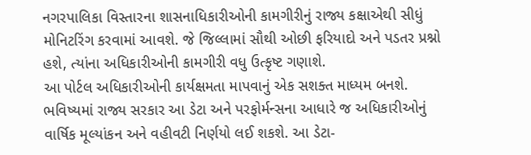નગરપાલિકા વિસ્તારના શાસનાધિકારીઓની કામગીરીનું રાજ્ય કક્ષાએથી સીધું મોનિટરિંગ કરવામાં આવશે. જે જિલ્લામાં સૌથી ઓછી ફરિયાદો અને પડતર પ્રશ્નો હશે, ત્યાંના અધિકારીઓની કામગીરી વધુ ઉત્કૃષ્ટ ગણાશે.
આ પોર્ટલ અધિકારીઓની કાર્યક્ષમતા માપવાનું એક સશક્ત માધ્યમ બનશે. ભવિષ્યમાં રાજ્ય સરકાર આ ડેટા અને પરફોર્મન્સના આધારે જ અધિકારીઓનું વાર્ષિક મૂલ્યાંકન અને વહીવટી નિર્ણયો લઈ શકશે. આ ડેટા-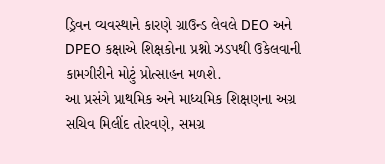ડ્રિવન વ્યવસ્થાને કારણે ગ્રાઉન્ડ લેવલે DEO અને DPEO કક્ષાએ શિક્ષકોના પ્રશ્નો ઝડપથી ઉકેલવાની કામગીરીને મોટું પ્રોત્સાહન મળશે.
આ પ્રસંગે પ્રાથમિક અને માધ્યમિક શિક્ષણના અગ્ર સચિવ મિલીંદ તોરવણે, સમગ્ર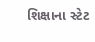શિક્ષાના સ્ટેટ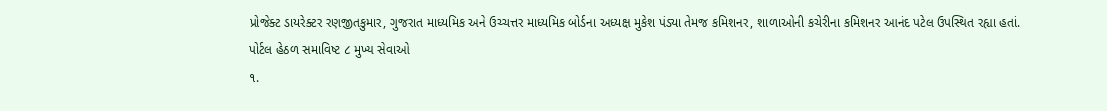પ્રોજેક્ટ ડાયરેક્ટર રણજીતકુમાર, ગુજરાત માધ્યમિક અને ઉચ્ચત્તર માધ્યમિક બોર્ડના અધ્યક્ષ મુકેશ પંડ્યા તેમજ કમિશનર, શાળાઓની કચેરીના કમિશનર આનંદ પટેલ ઉપસ્થિત રહ્યા હતાં.
પોર્ટલ હેઠળ સમાવિષ્ટ ૮ મુખ્ય સેવાઓ
૧.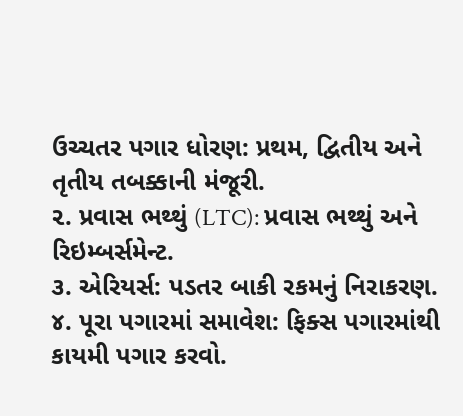ઉચ્ચતર પગાર ધોરણ: પ્રથમ, દ્વિતીય અને તૃતીય તબક્કાની મંજૂરી.
૨. પ્રવાસ ભથ્થું (LTC): પ્રવાસ ભથ્થું અને રિઇમ્બર્સમેન્ટ.
૩. એરિયર્સ: પડતર બાકી રકમનું નિરાકરણ.
૪. પૂરા પગારમાં સમાવેશ: ફિક્સ પગારમાંથી કાયમી પગાર કરવો.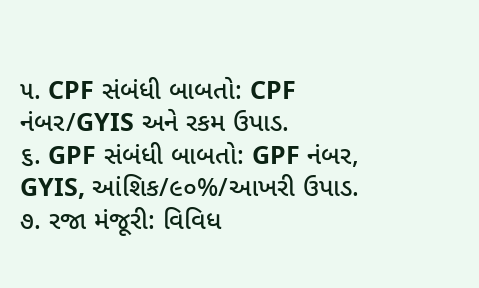૫. CPF સંબંધી બાબતો: CPF નંબર/GYIS અને રકમ ઉપાડ.
૬. GPF સંબંધી બાબતો: GPF નંબર, GYIS, આંશિક/૯૦%/આખરી ઉપાડ.
૭. રજા મંજૂરી: વિવિધ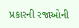પ્રકારની રજાઓની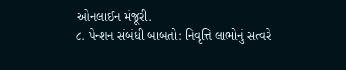ઓનલાઈન મંજૂરી.
૮. પેન્શન સંબંધી બાબતો: નિવૃત્તિ લાભોનું સત્વરે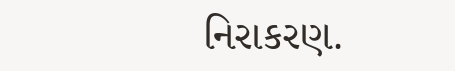નિરાકરણ.